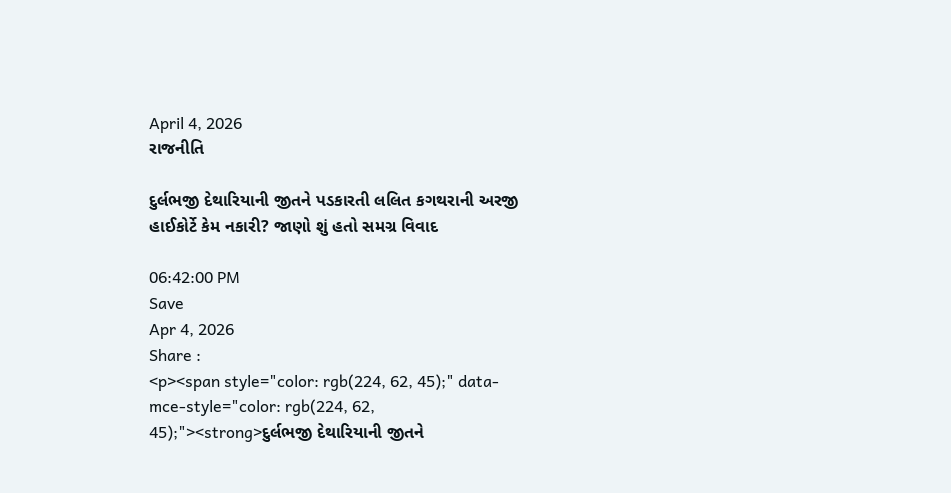April 4, 2026
રાજનીતિ

દુર્લભજી દેથારિયાની જીતને પડકારતી લલિત કગથરાની અરજી હાઈકોર્ટે કેમ નકારી? જાણો શું હતો સમગ્ર વિવાદ

06:42:00 PM
Save
Apr 4, 2026
Share :
<p><span style="color: rgb(224, 62, 45);" data-mce-style="color: rgb(224, 62, 45);"><strong>દુર્લભજી દેથારિયાની જીતને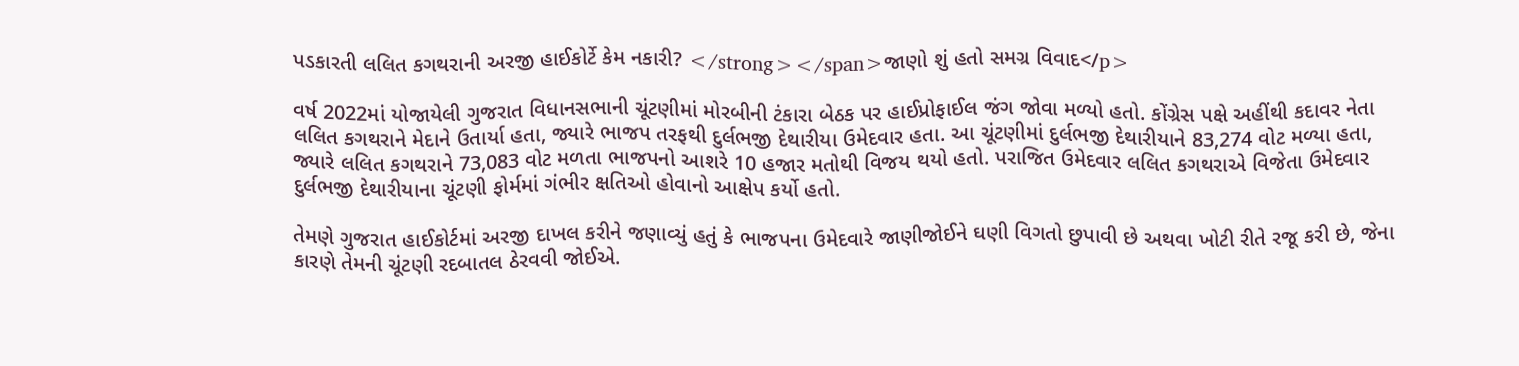પડકારતી લલિત કગથરાની અરજી હાઈકોર્ટે કેમ નકારી? </strong></span>જાણો શું હતો સમગ્ર વિવાદ</p>

વર્ષ 2022માં યોજાયેલી ગુજરાત વિધાનસભાની ચૂંટણીમાં મોરબીની ટંકારા બેઠક પર હાઈપ્રોફાઈલ જંગ જોવા મળ્યો હતો. કોંગ્રેસ પક્ષે અહીંથી કદાવર નેતા લલિત કગથરાને મેદાને ઉતાર્યા હતા, જ્યારે ભાજપ તરફથી દુર્લભજી દેથારીયા ઉમેદવાર હતા. આ ચૂંટણીમાં દુર્લભજી દેથારીયાને 83,274 વોટ મળ્યા હતા, જ્યારે લલિત કગથરાને 73,083 વોટ મળતા ભાજપનો આશરે 10 હજાર મતોથી વિજય થયો હતો. પરાજિત ઉમેદવાર લલિત કગથરાએ વિજેતા ઉમેદવાર દુર્લભજી દેથારીયાના ચૂંટણી ફોર્મમાં ગંભીર ક્ષતિઓ હોવાનો આક્ષેપ કર્યો હતો.

તેમણે ગુજરાત હાઈકોર્ટમાં અરજી દાખલ કરીને જણાવ્યું હતું કે ભાજપના ઉમેદવારે જાણીજોઈને ઘણી વિગતો છુપાવી છે અથવા ખોટી રીતે રજૂ કરી છે, જેના કારણે તેમની ચૂંટણી રદબાતલ ઠેરવવી જોઈએ.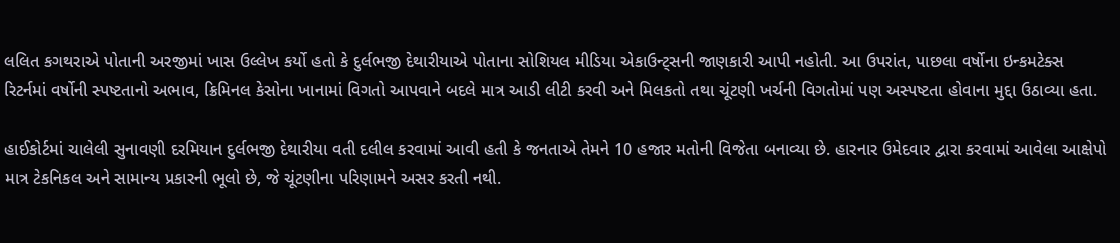લલિત કગથરાએ પોતાની અરજીમાં ખાસ ઉલ્લેખ કર્યો હતો કે દુર્લભજી દેથારીયાએ પોતાના સોશિયલ મીડિયા એકાઉન્ટ્સની જાણકારી આપી નહોતી. આ ઉપરાંત, પાછલા વર્ષોના ઇન્કમટેક્સ રિટર્નમાં વર્ષોની સ્પષ્ટતાનો અભાવ, ક્રિમિનલ કેસોના ખાનામાં વિગતો આપવાને બદલે માત્ર આડી લીટી કરવી અને મિલકતો તથા ચૂંટણી ખર્ચની વિગતોમાં પણ અસ્પષ્ટતા હોવાના મુદ્દા ઉઠાવ્યા હતા.

હાઈકોર્ટમાં ચાલેલી સુનાવણી દરમિયાન દુર્લભજી દેથારીયા વતી દલીલ કરવામાં આવી હતી કે જનતાએ તેમને 10 હજાર મતોની વિજેતા બનાવ્યા છે. હારનાર ઉમેદવાર દ્વારા કરવામાં આવેલા આક્ષેપો માત્ર ટેકનિકલ અને સામાન્ય પ્રકારની ભૂલો છે, જે ચૂંટણીના પરિણામને અસર કરતી નથી.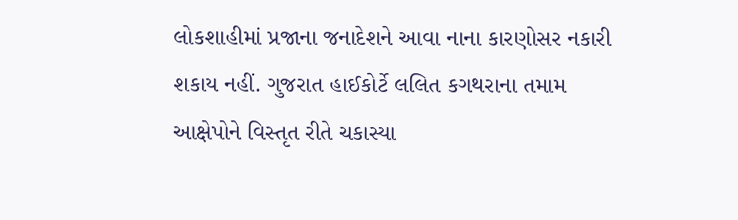લોકશાહીમાં પ્રજાના જનાદેશને આવા નાના કારણોસર નકારી શકાય નહીં. ગુજરાત હાઈકોર્ટે લલિત કગથરાના તમામ આક્ષેપોને વિસ્તૃત રીતે ચકાસ્યા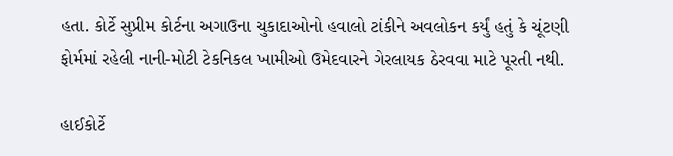હતા. કોર્ટે સુપ્રીમ કોર્ટના અગાઉના ચુકાદાઓનો હવાલો ટાંકીને અવલોકન કર્યું હતું કે ચૂંટણી ફોર્મમાં રહેલી નાની-મોટી ટેકનિકલ ખામીઓ ઉમેદવારને ગેરલાયક ઠેરવવા માટે પૂરતી નથી.

હાઈકોર્ટે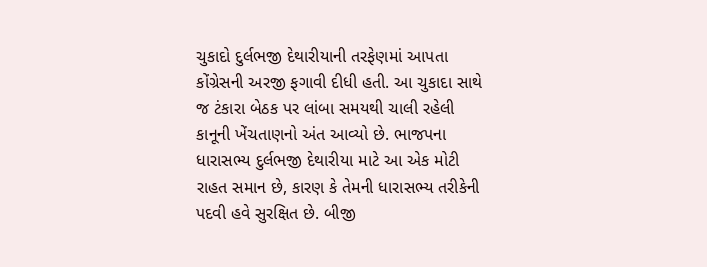ચુકાદો દુર્લભજી દેથારીયાની તરફેણમાં આપતા કોંગ્રેસની અરજી ફગાવી દીધી હતી. આ ચુકાદા સાથે જ ટંકારા બેઠક પર લાંબા સમયથી ચાલી રહેલી કાનૂની ખેંચતાણનો અંત આવ્યો છે. ભાજપના ધારાસભ્ય દુર્લભજી દેથારીયા માટે આ એક મોટી રાહત સમાન છે, કારણ કે તેમની ધારાસભ્ય તરીકેની પદવી હવે સુરક્ષિત છે. બીજી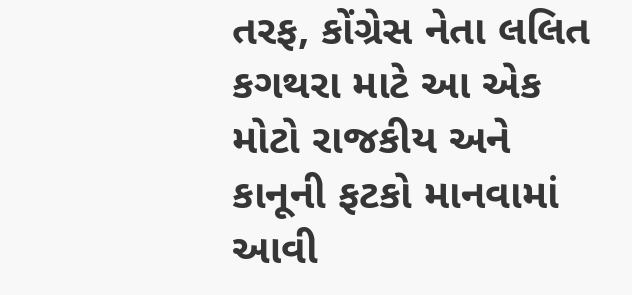તરફ, કોંગ્રેસ નેતા લલિત કગથરા માટે આ એક મોટો રાજકીય અને કાનૂની ફટકો માનવામાં આવી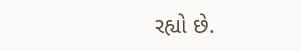રહ્યો છે.